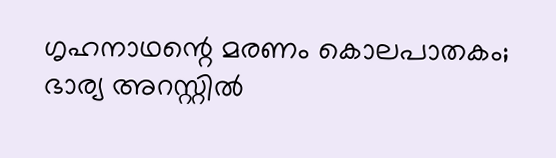ഗൃഹനാഥന്റെ മരണം കൊലപാതകം; ഭാര്യ അറസ്റ്റില്‍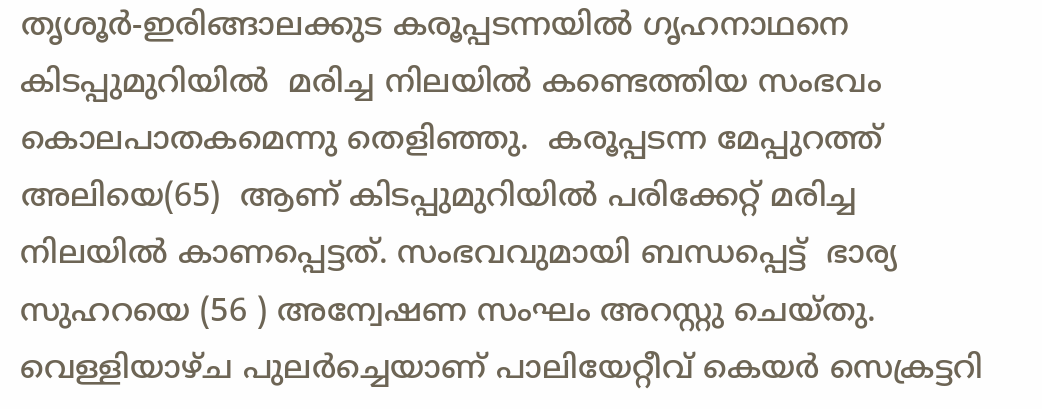തൃശൂര്‍-ഇരിങ്ങാലക്കുട കരൂപ്പടന്നയില്‍ ഗൃഹനാഥനെ കിടപ്പുമുറിയില്‍  മരിച്ച നിലയില്‍ കണ്ടെത്തിയ സംഭവം കൊലപാതകമെന്നു തെളിഞ്ഞു.  കരൂപ്പടന്ന മേപ്പുറത്ത് അലിയെ(65)  ആണ് കിടപ്പുമുറിയില്‍ പരിക്കേറ്റ് മരിച്ച നിലയില്‍ കാണപ്പെട്ടത്. സംഭവവുമായി ബന്ധപ്പെട്ട്  ഭാര്യ സുഹറയെ (56 ) അന്വേഷണ സംഘം അറസ്റ്റു ചെയ്തു.
വെള്ളിയാഴ്ച പുലര്‍ച്ചെയാണ് പാലിയേറ്റീവ് കെയര്‍ സെക്രട്ടറി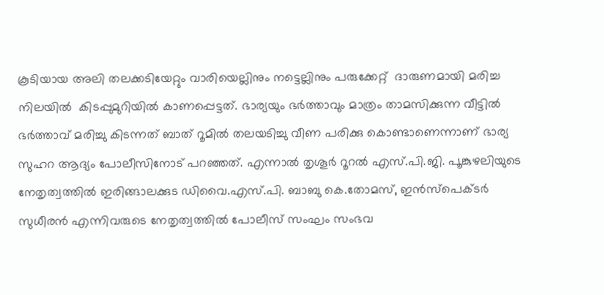കൂടിയായ അലി തലക്കടിയേറ്റും വാരിയെല്ലിനും നട്ടെല്ലിനും പരുക്കേറ്റ്  ദാരുണമായി മരിച്ച  നിലയില്‍  കിടപ്പുമുറിയില്‍ കാണപ്പെട്ടത്. ഭാര്യയും ഭര്‍ത്താവും മാത്രം താമസിക്കുന്ന വീട്ടില്‍ ഭര്‍ത്താവ് മരിച്ചു കിടന്നത് ബാത് റൂമില്‍ തലയടിച്ചു വീണ പരിക്കു കൊണ്ടാണെന്നാണ് ഭാര്യ സുഹറ ആദ്യം പോലീസിനോട് പറഞ്ഞത്. എന്നാല്‍ തൃശൂര്‍ റൂറല്‍ എസ്.പി.ജി. പൂങ്കുഴലിയുടെ   നേതൃത്വത്തില്‍ ഇരിങ്ങാലക്കുട ഡിവൈ.എസ്.പി. ബാബു കെ.തോമസ്, ഇന്‍സ്‌പെക്ടര്‍ സുധീരന്‍ എന്നിവരുടെ നേതൃത്വത്തില്‍ പോലീസ് സംഘം സംഭവ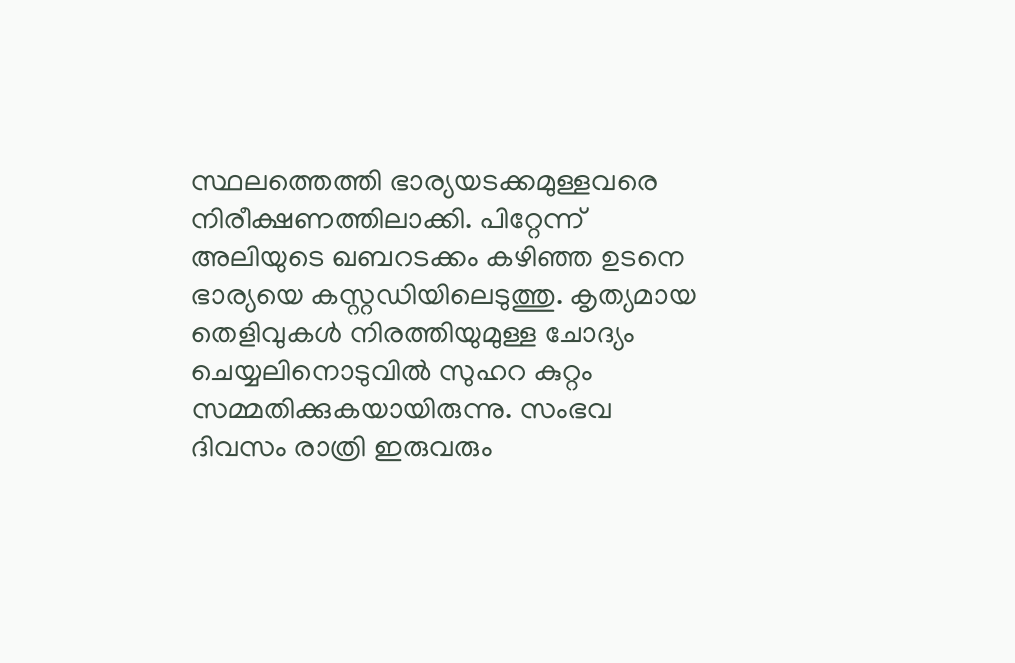സ്ഥലത്തെത്തി ഭാര്യയടക്കമുള്ളവരെ നിരീക്ഷണത്തിലാക്കി. പിറ്റേന്ന് അലിയുടെ ഖബറടക്കം കഴിഞ്ഞ ഉടനെ ഭാര്യയെ കസ്റ്റഡിയിലെടുത്തു. കൃത്യമായ  തെളിവുകള്‍ നിരത്തിയുമുള്ള ചോദ്യം ചെയ്യലിനൊടുവില്‍ സുഹറ കുറ്റം സമ്മതിക്കുകയായിരുന്നു. സംഭവ ദിവസം രാത്രി ഇരുവരും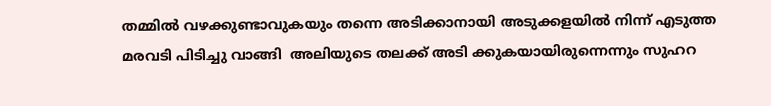തമ്മില്‍ വഴക്കുണ്ടാവുകയും തന്നെ അടിക്കാനായി അടുക്കളയില്‍ നിന്ന് എടുത്ത മരവടി പിടിച്ചു വാങ്ങി  അലിയുടെ തലക്ക് അടി ക്കുകയായിരുന്നെന്നും സുഹറ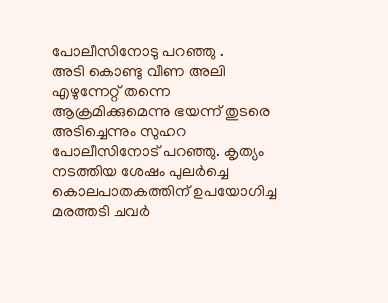പോലീസിനോടു പറഞ്ഞു .
അടി കൊണ്ടു വീണ അലി എഴുന്നേറ്റ് തന്നെ ആക്രമിക്കുമെന്നു ഭയന്ന് തുടരെ അടിച്ചെന്നും സുഹറ പോലീസിനോട് പറഞ്ഞു. കൃത്യം നടത്തിയ ശേഷം പുലര്‍ച്ചെ കൊലപാതകത്തിന് ഉപയോഗിച്ച മരത്തടി ചവര്‍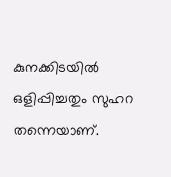കുനക്കിടയില്‍ ഒളിപ്പിച്ചതും സുഹറ തന്നെയാണ്.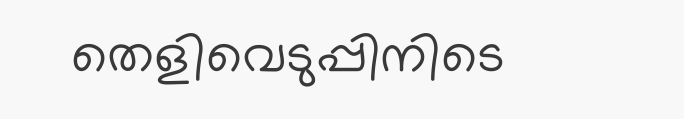തെളിവെടുപ്പിനിടെ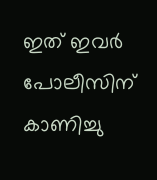ഇത് ഇവര്‍  പോലീസിന് കാണിച്ചു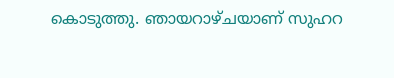കൊടുത്തു. ഞായറാഴ്ചയാണ് സുഹറ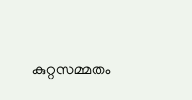കുറ്റസമ്മതം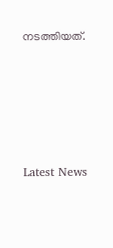നടത്തിയത്.





Latest News